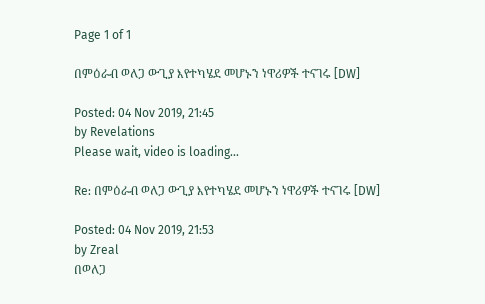Page 1 of 1

በምዕራብ ወለጋ ውጊያ እየተካሄደ መሆኑን ነዋሪዎች ተናገሩ [DW]

Posted: 04 Nov 2019, 21:45
by Revelations
Please wait, video is loading...

Re: በምዕራብ ወለጋ ውጊያ እየተካሄደ መሆኑን ነዋሪዎች ተናገሩ [DW]

Posted: 04 Nov 2019, 21:53
by Zreal
በወለጋ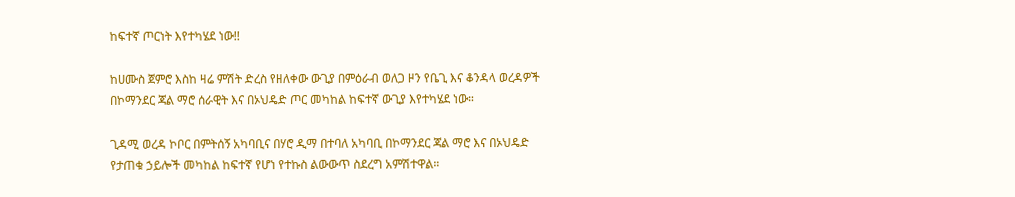ከፍተኛ ጦርነት እየተካሄደ ነው!!

ከሀሙስ ጀምሮ እስከ ዛሬ ምሽት ድረስ የዘለቀው ውጊያ በምዕራብ ወለጋ ዞን የቤጊ እና ቆንዳላ ወረዳዎች በኮማንደር ጃል ማሮ ሰራዊት እና በኦህዴድ ጦር መካከል ከፍተኛ ውጊያ እየተካሄደ ነው።

ጊዳሚ ወረዳ ኮቦር በምትሰኝ አካባቢና በሃሮ ዲማ በተባለ አካባቢ በኮማንደር ጃል ማሮ እና በኦህዴድ የታጠቁ ኃይሎች መካከል ከፍተኛ የሆነ የተኩስ ልውውጥ ስደረግ አምሽተዋል።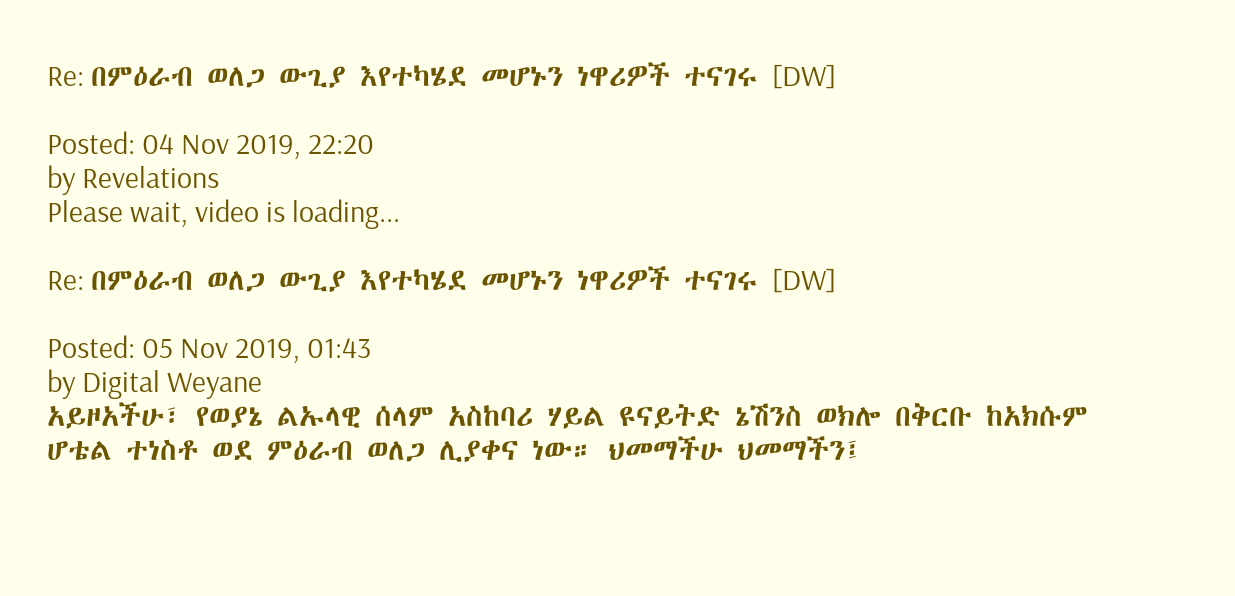Re: በምዕራብ ወለጋ ውጊያ እየተካሄደ መሆኑን ነዋሪዎች ተናገሩ [DW]

Posted: 04 Nov 2019, 22:20
by Revelations
Please wait, video is loading...

Re: በምዕራብ ወለጋ ውጊያ እየተካሄደ መሆኑን ነዋሪዎች ተናገሩ [DW]

Posted: 05 Nov 2019, 01:43
by Digital Weyane
አይዞአችሁ፣ የወያኔ ልኡላዊ ሰላም አስከባሪ ሃይል ዩናይትድ ኔሽንስ ወክሎ በቅርቡ ከአክሱም ሆቴል ተነስቶ ወደ ምዕራብ ወለጋ ሊያቀና ነው። ህመማችሁ ህመማችን፤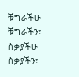ቹግራችሁ ቹግራችን፣ ስቃያችሁ ስቃያችን፣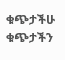ቁጭታችሁ ቁጭታችን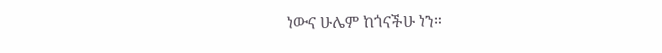ነውና ሁሌም ከጎናችሁ ነን።